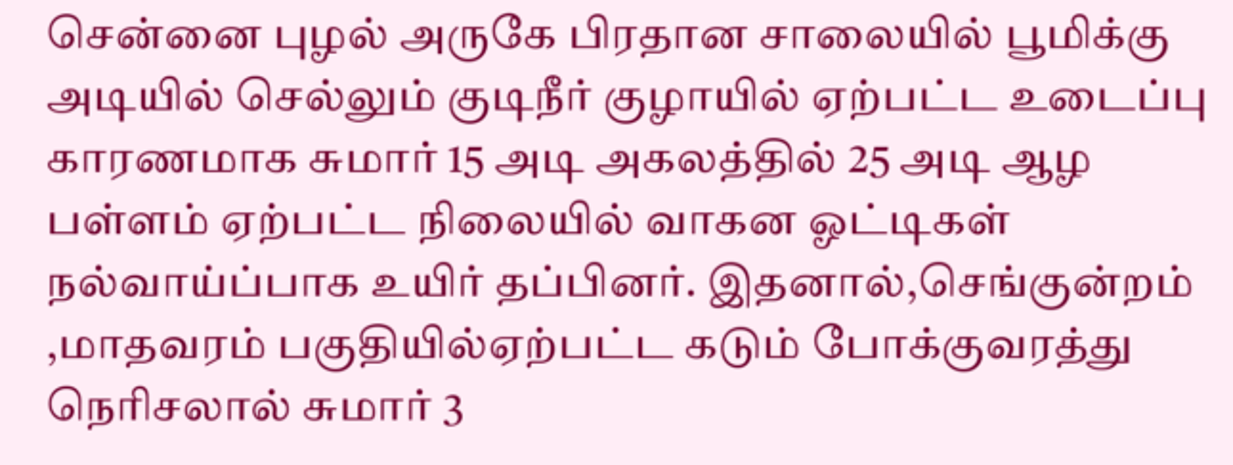சென்னை புழல் அருகே பிரதான சாலையில் பூமிக்கு அடியில் செல்லும் குடிநீர் குழாயில் ஏற்பட்ட உடைப்பு காரணமாக சுமார் 15 அடி அகலத்தில் 25 அடி ஆழ பள்ளம் ஏற்பட்ட நிலையில் வாகன ஓட்டிகள் நல்வாய்ப்பாக உயிர் தப்பினர். இதனால்,செங்குன்றம் ,மாதவரம் பகுதியில்ஏற்பட்ட கடும் போக்குவரத்து நெரிசலால் சுமார் 3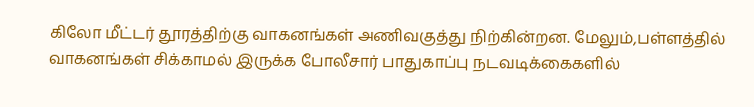கிலோ மீட்டர் தூரத்திற்கு வாகனங்கள் அணிவகுத்து நிற்கின்றன. மேலும்,பள்ளத்தில் வாகனங்கள் சிக்காமல் இருக்க போலீசார் பாதுகாப்பு நடவடிக்கைகளில்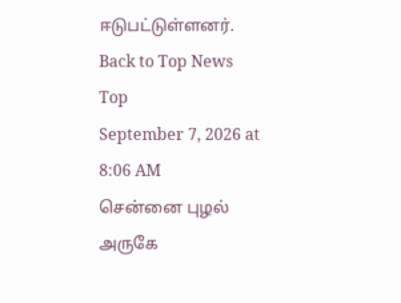ஈடுபட்டுள்ளனர்.
Back to Top News
Top
September 7, 2026 at 8:06 AM
சென்னை புழல் அருகே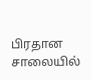பிரதான சாலையில்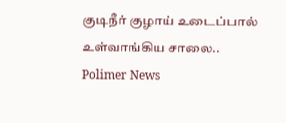குடிநீர் குழாய் உடைப்பால் உள்வாங்கிய சாலை..
Polimer News